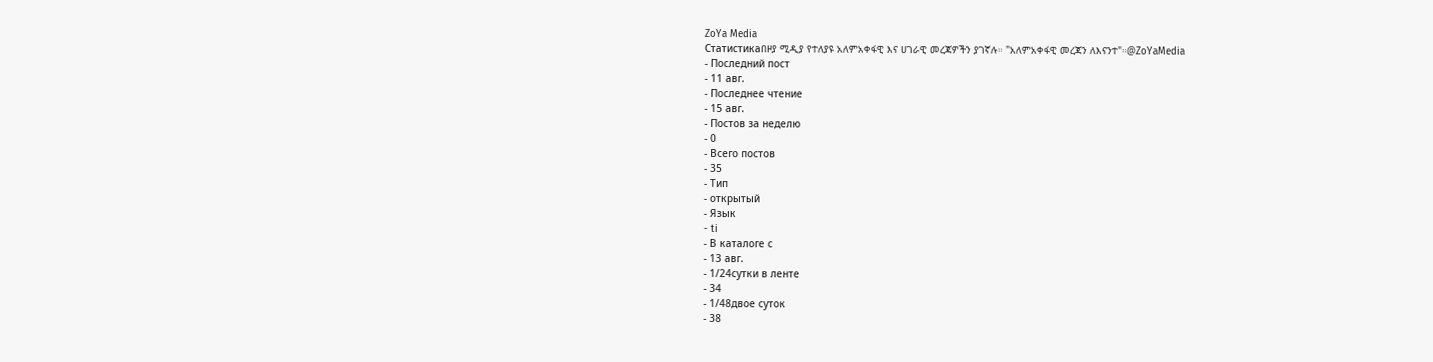ZoYa Media
Статистикаበዞያ ሚዲያ የተለያዩ አለምአቀፋዊ እና ሀገራዊ መረጃዎችን ያገኛሉ። "አለምአቀፋዊ መረጃን ለእናንተ"።@ZoYaMedia
- Последний пост
- 11 авг.
- Последнее чтение
- 15 авг.
- Постов за неделю
- 0
- Всего постов
- 35
- Тип
- открытый
- Язык
- ti
- В каталоге с
- 13 авг.
- 1/24сутки в ленте
- 34
- 1/48двое суток
- 38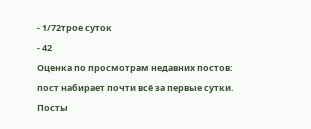- 1/72трое суток
- 42
Оценка по просмотрам недавних постов: пост набирает почти всё за первые сутки.
Посты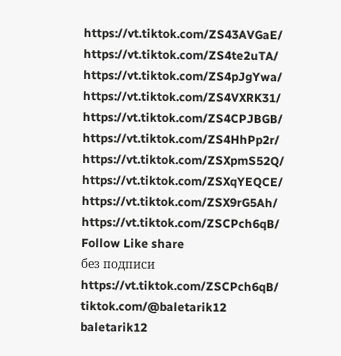https://vt.tiktok.com/ZS43AVGaE/
https://vt.tiktok.com/ZS4te2uTA/
https://vt.tiktok.com/ZS4pJgYwa/
https://vt.tiktok.com/ZS4VXRK31/
https://vt.tiktok.com/ZS4CPJBGB/
https://vt.tiktok.com/ZS4HhPp2r/
https://vt.tiktok.com/ZSXpmS52Q/
https://vt.tiktok.com/ZSXqYEQCE/
https://vt.tiktok.com/ZSX9rG5Ah/
https://vt.tiktok.com/ZSCPch6qB/
Follow Like share
без подписи
https://vt.tiktok.com/ZSCPch6qB/
tiktok.com/@baletarik12
baletarik12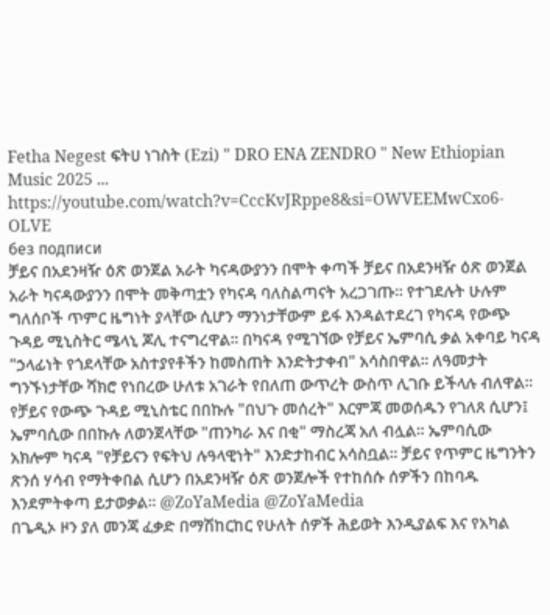Fetha Negest ፍትሀ ነገስት (Ezi) " DRO ENA ZENDRO " New Ethiopian Music 2025 ... https://youtube.com/watch?v=CccKvJRppe8&si=OWVEEMwCxo6-OLVE
без подписи
ቻይና በአደንዛዥ ዕጽ ወንጀል አራት ካናዳውያንን በሞት ቀጣች ቻይና በአደንዛዥ ዕጽ ወንጀል አራት ካናዳውያንን በሞት መቅጣቷን የካናዳ ባለስልጣናት አረጋገጡ። የተገደሉት ሁሉም ግለሰቦች ጥምር ዜግነት ያላቸው ሲሆን ማንነታቸውም ይፋ እንዳልተደረገ የካናዳ የውጭ ጉዳይ ሚኒስትር ሜላኒ ጆሊ ተናግረዋል። በካናዳ የሚገኘው የቻይና ኤምባሲ ቃል አቀባይ ካናዳ "ኃላፊነት የጎደላቸው አስተያየቶችን ከመስጠት እንድትታቀብ" አሳስበዋል። ለዓመታት ግንኙነታቸው ሻክሮ የነበረው ሁለቱ አገራት የበለጠ ውጥረት ውስጥ ሊገቡ ይችላሉ ብለዋል። የቻይና የውጭ ጉዳይ ሚኒስቴር በበኩሉ "በህጉ መሰረት" እርምጃ መወሰዱን የገለጸ ሲሆን፤ ኤምባሲው በበኩሉ ለወንጀላቸው "ጠንካራ እና በቂ" ማስረጃ አለ ብሏል። ኤምባሲው አክሎም ካናዳ "የቻይናን የፍትህ ሉዓላዊነት" እንድታከብር አሳስቧል። ቻይና የጥምር ዜግንትን ጽንሰ ሃሳብ የማትቀበል ሲሆን በአደንዛዥ ዕጽ ወንጀሎች የተከሰሱ ሰዎችን በከባዱ እንደምትቀጣ ይታወቃል። @ZoYaMedia @ZoYaMedia
በጌዲኦ ዞን ያለ መንጃ ፈቃድ በማሽከርከር የሁለት ሰዎች ሕይወት እንዲያልፍ እና የአካል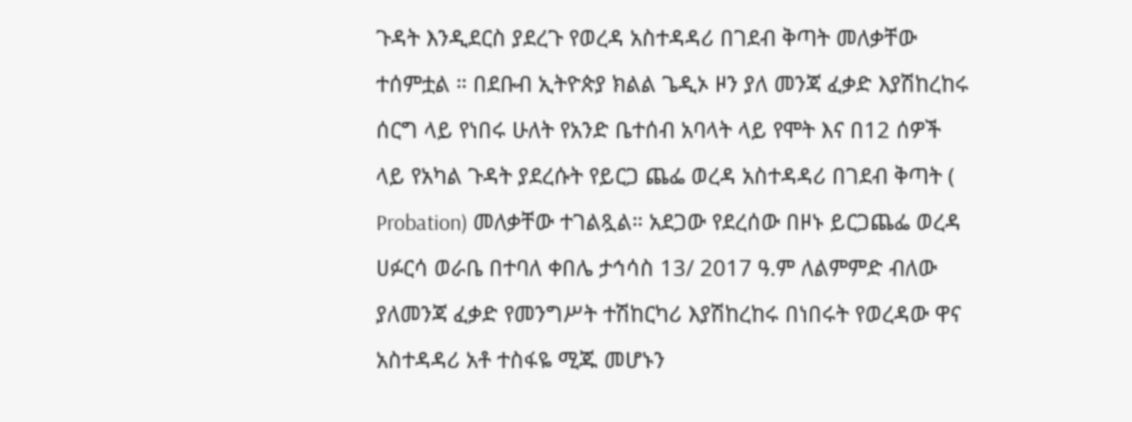ጉዳት እንዲደርስ ያደረጉ የወረዳ አስተዳዳሪ በገደብ ቅጣት መለቃቸው ተሰምቷል ። በደቡብ ኢትዮጵያ ክልል ጌዲኦ ዞን ያለ መንጃ ፈቃድ እያሽከረከሩ ሰርግ ላይ የነበሩ ሁለት የአንድ ቤተሰብ አባላት ላይ የሞት እና በ12 ሰዎች ላይ የአካል ጉዳት ያደረሱት የይርጋ ጨፌ ወረዳ አስተዳዳሪ በገደብ ቅጣት ( Probation) መለቃቸው ተገልጿል። አደጋው የደረሰው በዞኑ ይርጋጨፌ ወረዳ ሀፉርሳ ወራቤ በተባለ ቀበሌ ታኅሳስ 13/ 2017 ዓ.ም ለልምምድ ብለው ያለመንጃ ፈቃድ የመንግሥት ተሽከርካሪ እያሽከረከሩ በነበሩት የወረዳው ዋና አስተዳዳሪ አቶ ተስፋዬ ሚጁ መሆኑን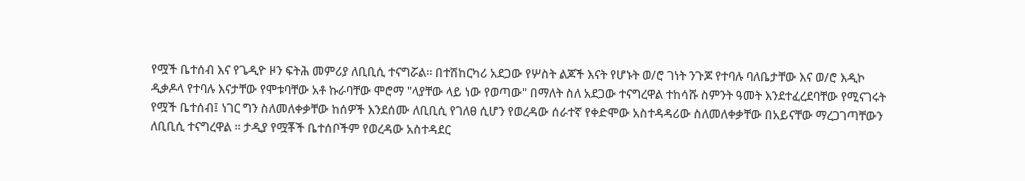የሟች ቤተሰብ እና የጌዲዮ ዞን ፍትሕ መምሪያ ለቢቢሲ ተናግሯል። በተሽከርካሪ አደጋው የሦስት ልጆች እናት የሆኑት ወ/ሮ ገነት ንጉጆ የተባሉ ባለቤታቸው እና ወ/ሮ እዲኮ ዲቃዶላ የተባሉ እናታቸው የሞቱባቸው አቶ ኩራባቸው ሞሮማ "ላያቸው ላይ ነው የወጣው" በማለት ስለ አደጋው ተናግረዋል ተከሳሹ ስምንት ዓመት እንደተፈረደባቸው የሚናገሩት የሟች ቤተሰብ፤ ነገር ግን ስለመለቀቃቸው ከሰዎች እንደሰሙ ለቢቢሲ የገለፀ ሲሆን የወረዳው ሰራተኛ የቀድሞው አስተዳዳሪው ስለመለቀቃቸው በአይናቸው ማረጋገጣቸውን ለቢቢሲ ተናግረዋል ። ታዲያ የሟቾች ቤተሰቦችም የወረዳው አስተዳደር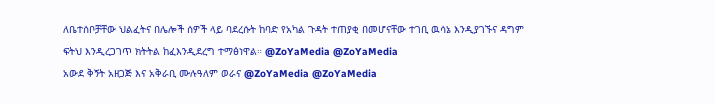ለቤተሰቦቻቸው ህልፈትና በሌሎች ሰዎች ላይ ባደረሱት ከባድ የአካል ጉዳት ተጠያቂ በመሆናቸው ተገቢ ዉሳኔ እንዲያገኙና ዳግም ፍትህ እንዲረጋገጥ ክትትል ከፈእንዲደረግ ተማፅነዋል። @ZoYaMedia @ZoYaMedia
አውደ ቅኝት አዘጋጅ እና አቅራቢ ሙሉዓለም ወራና @ZoYaMedia @ZoYaMedia